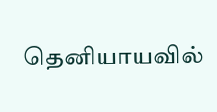தெனியாயவில்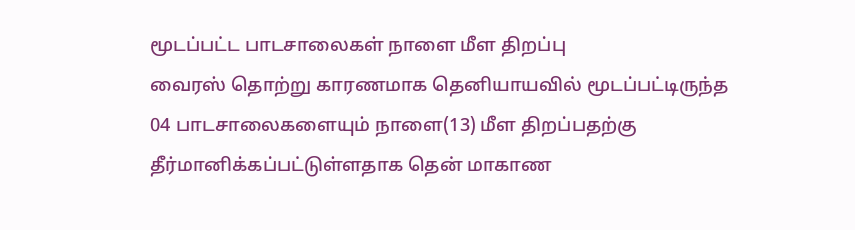மூடப்பட்ட பாடசாலைகள் நாளை மீள திறப்பு
வைரஸ் தொற்று காரணமாக தெனியாயவில் மூடப்பட்டிருந்த 04 பாடசாலைகளையும் நாளை(13) மீள திறப்பதற்கு தீர்மானிக்கப்பட்டுள்ளதாக தென் மாகாண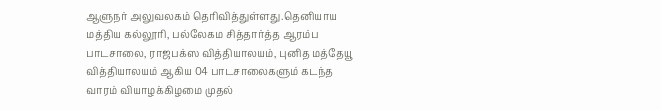ஆளுநர் அலுவலகம் தெரிவித்துள்ளது.தெனியாய மத்திய கல்லூரி, பல்லேகம சித்தார்த்த ஆரம்ப பாடசாலை, ராஜபக்ஸ வித்தியாலயம், புனித மத்தேயூ வித்தியாலயம் ஆகிய 04 பாடசாலைகளும் கடந்த வாரம் வியாழக்கிழமை முதல்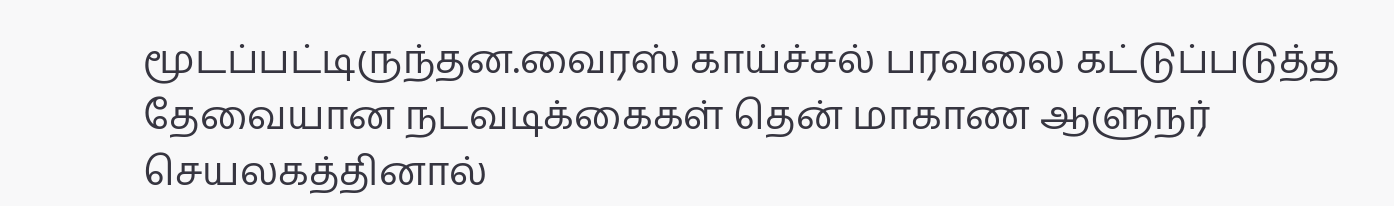மூடப்பட்டிருந்தன.வைரஸ் காய்ச்சல் பரவலை கட்டுப்படுத்த தேவையான நடவடிக்கைகள் தென் மாகாண ஆளுநர் செயலகத்தினால்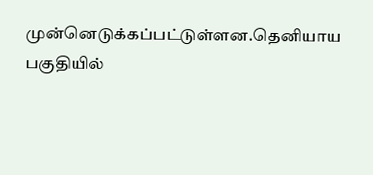முன்னெடுக்கப்பட்டுள்ளன.தெனியாய பகுதியில்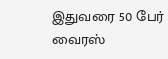இதுவரை 50 பேர் வைரஸ்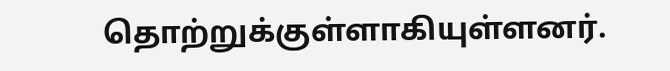தொற்றுக்குள்ளாகியுள்ளனர்.